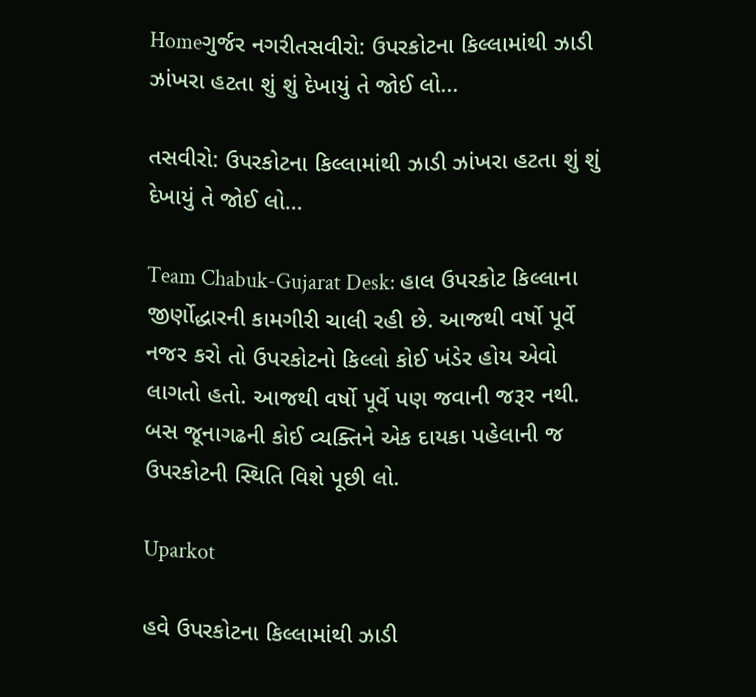Homeગુર્જર નગરીતસવીરો: ઉપરકોટના કિલ્લામાંથી ઝાડી ઝાંખરા હટતા શું શું દેખાયું તે જોઈ લો...

તસવીરો: ઉપરકોટના કિલ્લામાંથી ઝાડી ઝાંખરા હટતા શું શું દેખાયું તે જોઈ લો…

Team Chabuk-Gujarat Desk: હાલ ઉપરકોટ કિલ્લાના જીર્ણોદ્ધારની કામગીરી ચાલી રહી છે. આજથી વર્ષો પૂર્વે નજર કરો તો ઉપરકોટનો કિલ્લો કોઈ ખંડેર હોય એવો લાગતો હતો. આજથી વર્ષો પૂર્વે પણ જવાની જરૂર નથી. બસ જૂનાગઢની કોઈ વ્યક્તિને એક દાયકા પહેલાની જ ઉપરકોટની સ્થિતિ વિશે પૂછી લો.

Uparkot

હવે ઉપરકોટના કિલ્લામાંથી ઝાડી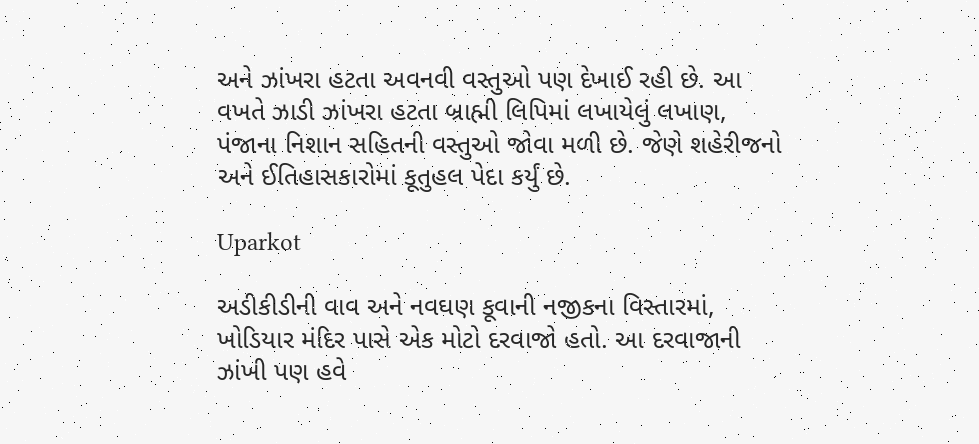અને ઝાંખરા હટતા અવનવી વસ્તુઓ પણ દેખાઈ રહી છે. આ વખતે ઝાડી ઝાંખરા હટતા બ્રાહ્મી લિપિમાં લખાયેલું લખાણ, પંજાના નિશાન સહિતની વસ્તુઓ જોવા મળી છે. જેણે શહેરીજનો અને ઈતિહાસકારોમાં કૂતુહલ પેદા કર્યું છે.

Uparkot

અડીકીડીની વાવ અને નવઘણ કૂવાની નજીકના વિસ્તારમાં, ખોડિયાર મંદિર પાસે એક મોટો દરવાજો હતો. આ દરવાજાની ઝાંખી પણ હવે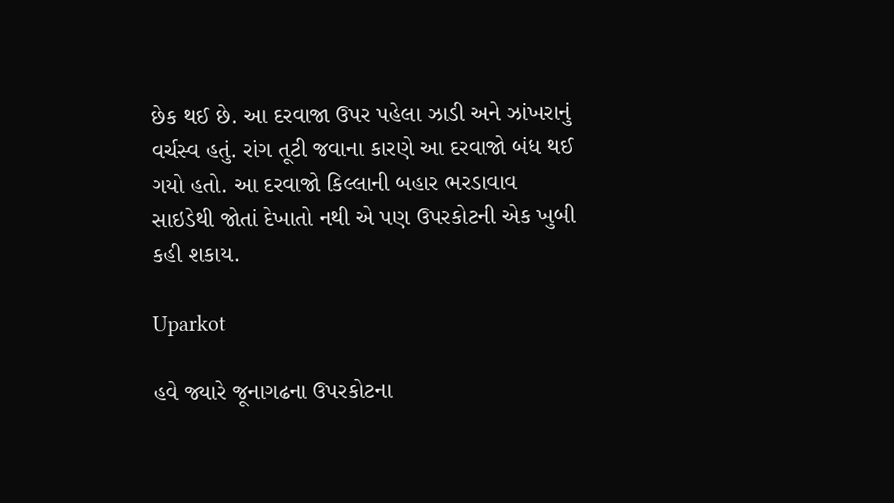છેક થઈ છે. આ દરવાજા ઉપર પહેલા ઝાડી અને ઝાંખરાનું વર્ચસ્વ હતું. રાંગ તૂટી જવાના કારણે આ દરવાજો બંધ થઈ ગયો હતો. આ દરવાજો કિલ્લાની બહાર ભરડાવાવ સાઇડેથી જોતાં દેખાતો નથી એ પણ ઉપરકોટની એક ખુબી કહી શકાય.

Uparkot

હવે જ્યારે જૂનાગઢના ઉપરકોટના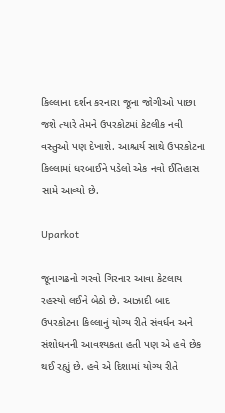કિલ્લાના દર્શન કરનારા જૂના જોગીઓ પાછા જશે ત્યારે તેમને ઉપરકોટમાં કેટલીક નવી વસ્તુઓ પણ દેખાશે. આશ્ચર્ય સાથે ઉપરકોટના કિલ્લામાં ધરબાઈને પડેલો એક નવો ઈતિહાસ સામે આવ્યો છે.

Uparkot

જૂનાગઢનો ગરવો ગિરનાર આવા કેટલાય રહસ્યો લઈને બેઠો છે. આઝાદી બાદ ઉપરકોટના કિલ્લાનું યોગ્ય રીતે સંવર્ધન અને સંશોધનની આવશ્યકતા હતી પણ એ હવે છેક થઈ રહ્યું છે. હવે એ દિશામાં યોગ્ય રીતે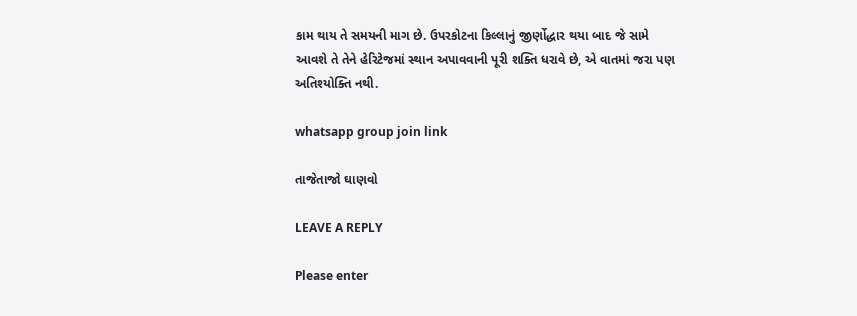કામ થાય તે સમયની માગ છે. ઉપરકોટના કિલ્લાનું જીર્ણોદ્ધાર થયા બાદ જે સામે આવશે તે તેને હેરિટેજમાં સ્થાન અપાવવાની પૂરી શક્તિ ધરાવે છે, એ વાતમાં જરા પણ અતિશ્યોક્તિ નથી.

whatsapp group join link

તાજેતાજો ઘાણવો

LEAVE A REPLY

Please enter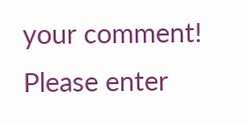your comment!
Please enter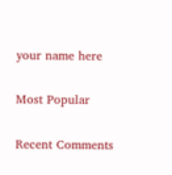your name here

Most Popular

Recent Comments